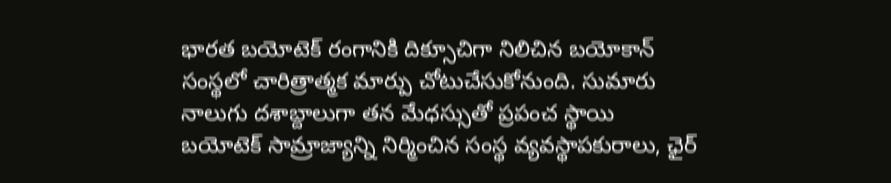భారత బయోటెక్ రంగానికి దిక్సూచిగా నిలిచిన బయోకాన్ సంస్థలో చారిత్రాత్మక మార్పు చోటుచేసుకోనుంది. సుమారు నాలుగు దశాబ్దాలుగా తన మేధస్సుతో ప్రపంచ స్థాయి బయోటెక్ సామ్రాజ్యాన్ని నిర్మించిన సంస్థ వ్యవస్థాపకురాలు, ఛైర్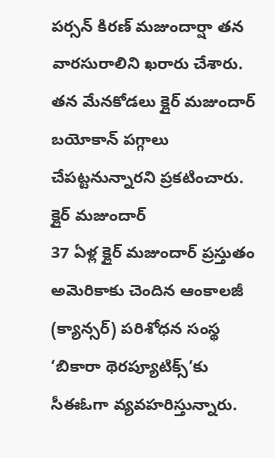పర్సన్ కిరణ్ మజుందార్షా తన వారసురాలిని ఖరారు చేశారు. తన మేనకోడలు క్లైర్ మజుందార్ బయోకాన్ పగ్గాలు చేపట్టనున్నారని ప్రకటించారు.
క్లైర్ మజుందార్
37 ఏళ్ల క్లైర్ మజుందార్ ప్రస్తుతం అమెరికాకు చెందిన ఆంకాలజీ (క్యాన్సర్) పరిశోధన సంస్థ ‘బికారా థెరప్యూటిక్స్’కు సీఈఓగా వ్యవహరిస్తున్నారు.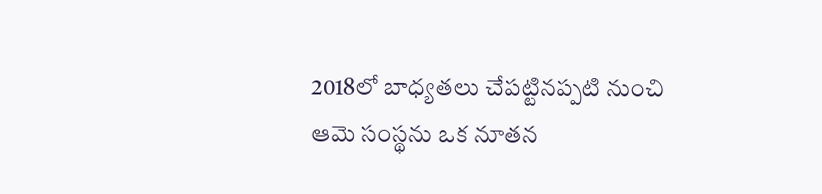2018లో బాధ్యతలు చేపట్టినప్పటి నుంచి ఆమె సంస్థను ఒక నూతన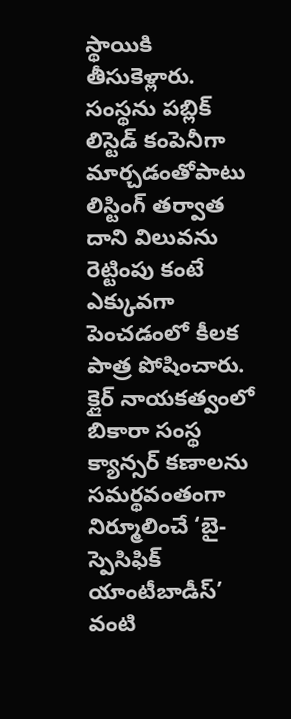స్థాయికి తీసుకెళ్లారు. సంస్థను పబ్లిక్ లిస్టెడ్ కంపెనీగా మార్చడంతోపాటు లిస్టింగ్ తర్వాత దాని విలువను రెట్టింపు కంటే ఎక్కువగా పెంచడంలో కీలక పాత్ర పోషించారు. క్లైర్ నాయకత్వంలో బికారా సంస్థ క్యాన్సర్ కణాలను సమర్థవంతంగా నిర్మూలించే ‘బై-స్పెసిఫిక్ యాంటీబాడీస్’ వంటి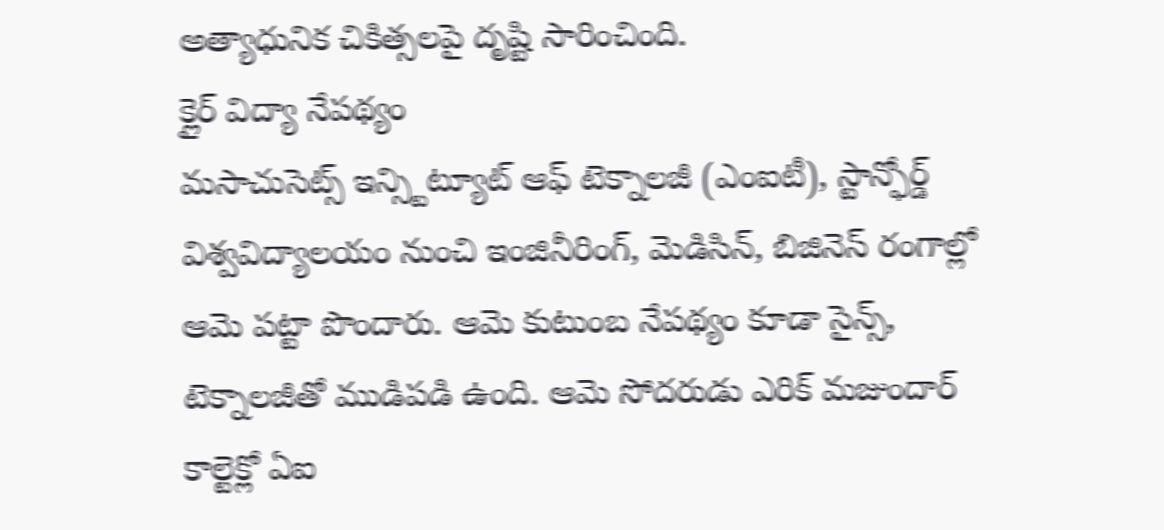అత్యాధునిక చికిత్సలపై దృష్టి సారించింది.
క్లైర్ విద్యా నేపథ్యం
మసాచుసెట్స్ ఇన్స్టిట్యూట్ ఆఫ్ టెక్నాలజీ (ఎంఐటీ), స్టాన్ఫోర్డ్ విశ్వవిద్యాలయం నుంచి ఇంజినీరింగ్, మెడిసిన్, బిజినెస్ రంగాల్లో ఆమె పట్టా పొందారు. ఆమె కుటుంబ నేపథ్యం కూడా సైన్స్, టెక్నాలజీతో ముడిపడి ఉంది. ఆమె సోదరుడు ఎరిక్ మజుందార్ కాల్టెక్లో ఏఐ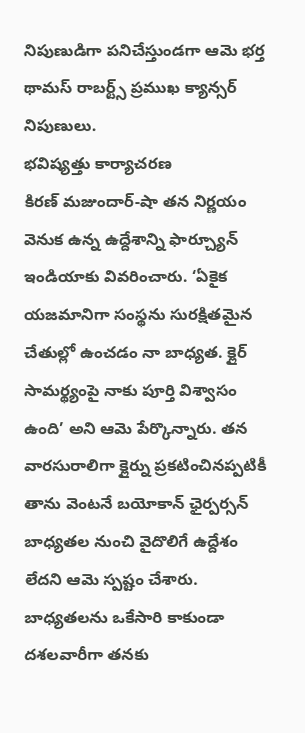నిపుణుడిగా పనిచేస్తుండగా ఆమె భర్త థామస్ రాబర్ట్స్ ప్రముఖ క్యాన్సర్ నిపుణులు.
భవిష్యత్తు కార్యాచరణ
కిరణ్ మజుందార్-షా తన నిర్ణయం వెనుక ఉన్న ఉద్దేశాన్ని ఫార్చ్యూన్ ఇండియాకు వివరించారు. ‘ఏకైక యజమానిగా సంస్థను సురక్షితమైన చేతుల్లో ఉంచడం నా బాధ్యత. క్లైర్ సామర్థ్యంపై నాకు పూర్తి విశ్వాసం ఉంది’ అని ఆమె పేర్కొన్నారు. తన వారసురాలిగా క్లైర్ను ప్రకటించినప్పటికీ తాను వెంటనే బయోకాన్ ఛైర్పర్సన్ బాధ్యతల నుంచి వైదొలిగే ఉద్దేశం లేదని ఆమె స్పష్టం చేశారు. బాధ్యతలను ఒకేసారి కాకుండా దశలవారీగా తనకు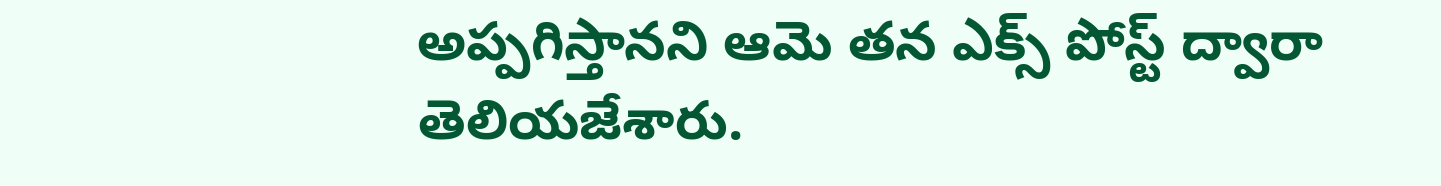అప్పగిస్తానని ఆమె తన ఎక్స్ పోస్ట్ ద్వారా తెలియజేశారు.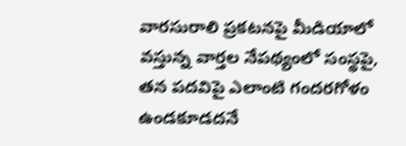వారసురాలి ప్రకటనపై మీడియాలో వస్తున్న వార్తల నేపథ్యంలో సంస్థపై, తన పదవిపై ఎలాంటి గందరగోళం ఉండకూడదనే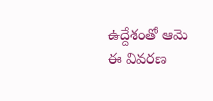ఉద్దేశంతో ఆమె ఈ వివరణ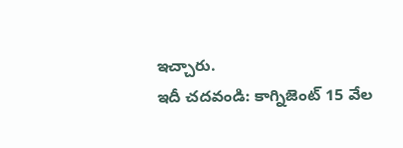ఇచ్చారు.
ఇదీ చదవండి: కాగ్నిజెంట్ 15 వేల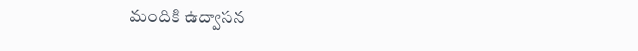మందికి ఉద్వాసన